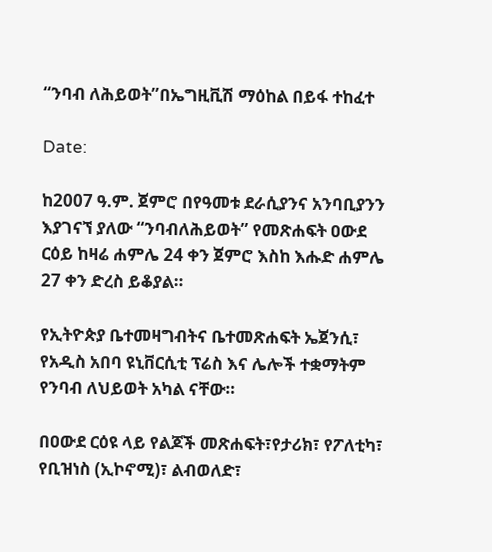“ንባብ ለሕይወት”በኤግዚቪሽ ማዕከል በይፋ ተከፈተ

Date:

ከ2007 ዓ.ም. ጀምሮ በየዓመቱ ደራሲያንና አንባቢያንን እያገናኘ ያለው “ንባብለሕይወት” የመጽሐፍት ዐውደ ርዕይ ከዛሬ ሐምሌ 24 ቀን ጀምሮ እስከ እሑድ ሐምሌ 27 ቀን ድረስ ይቆያል።

የኢትዮጵያ ቤተመዛግብትና ቤተመጽሐፍት ኤጀንሲ፣ የአዲስ አበባ ዩኒቨርሲቲ ፕሬስ እና ሌሎች ተቋማትም የንባብ ለህይወት አካል ናቸው።

በዐውደ ርዕዩ ላይ የልጆች መጽሐፍት፣የታሪክ፣ የፖለቲካ፣ የቢዝነስ (ኢኮኖሚ)፣ ልብወለድ፣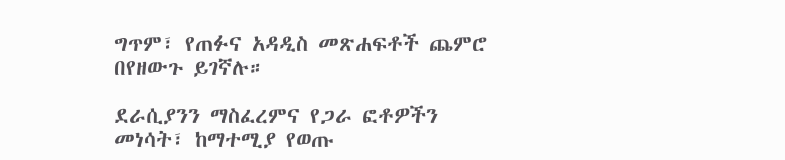ግጥም፣ የጠፉና አዳዲስ መጽሐፍቶች ጨምሮ በየዘውጉ ይገኛሉ።

ደራሲያንን ማስፈረምና የጋራ ፎቶዎችን መነሳት፣ ከማተሚያ የወጡ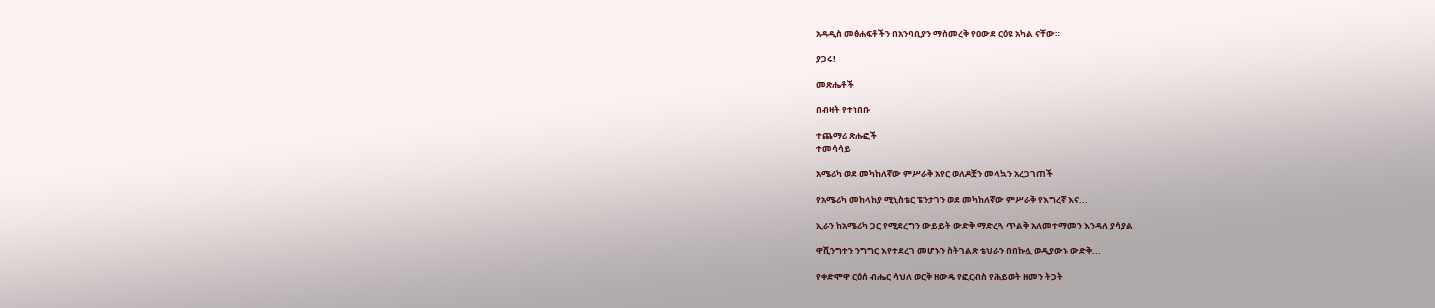አዳዲስ መፅሐፍቶችን በአንባቢያን ማስመረቅ የዐውደ ርዕዩ አካል ናቸው።

ያጋሩ!

መጽሔቶች

በብዛት የተነበቡ

ተጨማሪ ጽሑፎች
ተመሳሳይ

አሜሪካ ወደ መካከለኛው ምሥራቅ አየር ወለዶቿን መላኳን አረጋገጠች

የአሜሪካ መከላከያ ሚኒስቴር ፔንታገን ወደ መካከለኛው ምሥራቅ የእግረኛ እና...

ኢራን ከአሜሪካ ጋር የሚደረግን ውይይት ውድቅ ማድረጓ ጥልቅ አለመተማመን እንዳለ ያሳያል

ዋሺንግተን ንግግር እየተደረገ መሆኑን ስትገልጽ ቴህራን በበኩሏ ወዲያውኑ ውድቅ...

የቀድሞዋ ርዕሰ ብሔር ሳህለ ወርቅ ዘውዴ የፎርብስ የሕይወት ዘመን ትጋት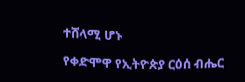ተሸላሚ ሆኑ

የቀድሞዋ የኢትዮጵያ ርዕሰ ብሔር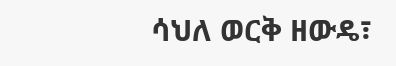ሳህለ ወርቅ ዘውዴ፣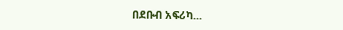በደቡብ አፍሪካ...